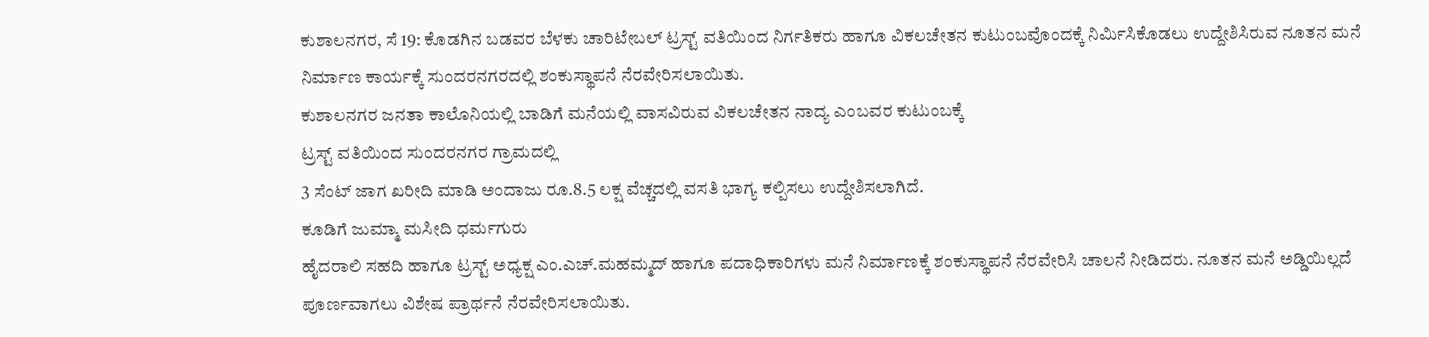ಕುಶಾಲನಗರ, ಸೆ 19: ಕೊಡಗಿನ ಬಡವರ ಬೆಳಕು ಚಾರಿಟೇಬಲ್ ಟ್ರಸ್ಟ್ ವತಿಯಿಂದ ನಿರ್ಗತಿಕರು ಹಾಗೂ ವಿಕಲಚೇತನ ಕುಟುಂಬವೊಂದಕ್ಕೆ ನಿರ್ಮಿಸಿಕೊಡಲು ಉದ್ದೇಶಿಸಿರುವ ನೂತನ ಮನೆ ನಿರ್ಮಾಣ ಕಾರ್ಯಕ್ಕೆ ಸುಂದರನಗರದಲ್ಲಿ ಶಂಕುಸ್ಥಾಪನೆ ನೆರವೇರಿಸಲಾಯಿತು.
ಕುಶಾಲನಗರ ಜನತಾ ಕಾಲೊನಿಯಲ್ಲಿ ಬಾಡಿಗೆ ಮನೆಯಲ್ಲಿ ವಾಸವಿರುವ ವಿಕಲಚೇತನ ನಾದ್ಯ ಎಂಬವರ ಕುಟುಂಬಕ್ಕೆ
ಟ್ರಸ್ಟ್ ವತಿಯಿಂದ ಸುಂದರನಗರ ಗ್ರಾಮದಲ್ಲಿ
3 ಸೆಂಟ್ ಜಾಗ ಖರೀದಿ ಮಾಡಿ ಅಂದಾಜು ರೂ.8.5 ಲಕ್ಷ ವೆಚ್ಚದಲ್ಲಿ ವಸತಿ ಭಾಗ್ಯ ಕಲ್ಪಿಸಲು ಉದ್ದೇಶಿಸಲಾಗಿದೆ.
ಕೂಡಿಗೆ ಜುಮ್ಮಾ ಮಸೀದಿ ಧರ್ಮಗುರು
ಹೈದರಾಲಿ ಸಹದಿ ಹಾಗೂ ಟ್ರಸ್ಟ್ ಅಧ್ಯಕ್ಷ ಎಂ.ಎಚ್.ಮಹಮ್ಮದ್ ಹಾಗೂ ಪದಾಧಿಕಾರಿಗಳು ಮನೆ ನಿರ್ಮಾಣಕ್ಕೆ ಶಂಕುಸ್ಥಾಪನೆ ನೆರವೇರಿಸಿ ಚಾಲನೆ ನೀಡಿದರು. ನೂತನ ಮನೆ ಅಡ್ಡಿಯಿಲ್ಲದೆ ಪೂರ್ಣವಾಗಲು ವಿಶೇಷ ಪ್ರಾರ್ಥನೆ ನೆರವೇರಿಸಲಾಯಿತು.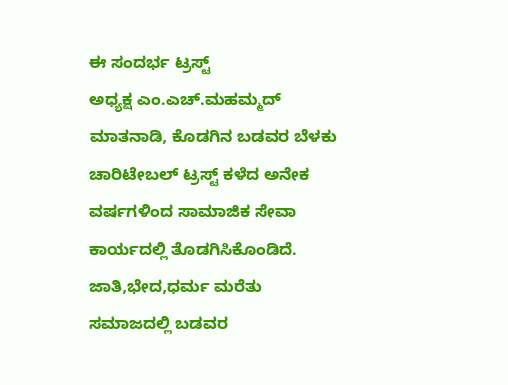ಈ ಸಂದರ್ಭ ಟ್ರಸ್ಟ್
ಅಧ್ಯಕ್ಷ ಎಂ.ಎಚ್.ಮಹಮ್ಮದ್ ಮಾತನಾಡಿ, ಕೊಡಗಿನ ಬಡವರ ಬೆಳಕು ಚಾರಿಟೇಬಲ್ ಟ್ರಸ್ಟ್ ಕಳೆದ ಅನೇಕ ವರ್ಷಗಳಿಂದ ಸಾಮಾಜಿಕ ಸೇವಾ ಕಾರ್ಯದಲ್ಲಿ ತೊಡಗಿಸಿಕೊಂಡಿದೆ. ಜಾತಿ,ಭೇದ,ಧರ್ಮ ಮರೆತು ಸಮಾಜದಲ್ಲಿ ಬಡವರ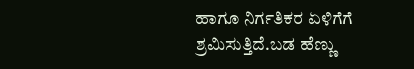ಹಾಗೂ ನಿರ್ಗತಿಕರ ಏಳಿಗೆಗೆ ಶ್ರಮಿಸುತ್ತಿದೆ.ಬಡ ಹೆಣ್ಣು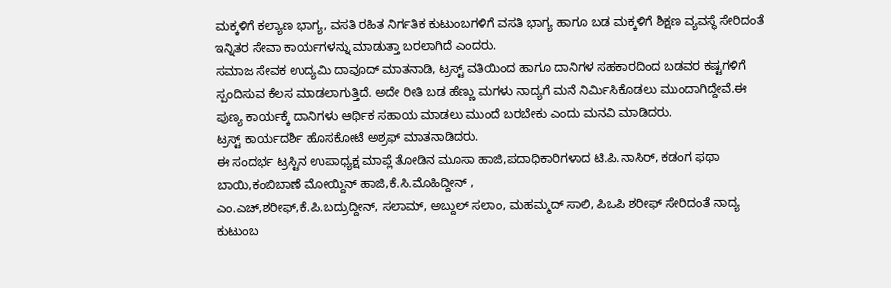ಮಕ್ಕಳಿಗೆ ಕಲ್ಯಾಣ ಭಾಗ್ಯ, ವಸತಿ ರಹಿತ ನಿರ್ಗತಿಕ ಕುಟುಂಬಗಳಿಗೆ ವಸತಿ ಭಾಗ್ಯ ಹಾಗೂ ಬಡ ಮಕ್ಕಳಿಗೆ ಶಿಕ್ಷಣ ವ್ಯವಸ್ಥೆ ಸೇರಿದಂತೆ ಇನ್ನಿತರ ಸೇವಾ ಕಾರ್ಯಗಳನ್ನು ಮಾಡುತ್ತಾ ಬರಲಾಗಿದೆ ಎಂದರು.
ಸಮಾಜ ಸೇವಕ ಉದ್ಯಮಿ ದಾವೂದ್ ಮಾತನಾಡಿ, ಟ್ರಸ್ಟ್ ವತಿಯಿಂದ ಹಾಗೂ ದಾನಿಗಳ ಸಹಕಾರದಿಂದ ಬಡವರ ಕಷ್ಟಗಳಿಗೆ ಸ್ಪಂದಿಸುವ ಕೆಲಸ ಮಾಡಲಾಗುತ್ತಿದೆ. ಅದೇ ರೀತಿ ಬಡ ಹೆಣ್ಣು ಮಗಳು ನಾದ್ಯಗೆ ಮನೆ ನಿರ್ಮಿಸಿಕೊಡಲು ಮುಂದಾಗಿದ್ದೇವೆ.ಈ ಪುಣ್ಯ ಕಾರ್ಯಕ್ಕೆ ದಾನಿಗಳು ಆರ್ಥಿಕ ಸಹಾಯ ಮಾಡಲು ಮುಂದೆ ಬರಬೇಕು ಎಂದು ಮನವಿ ಮಾಡಿದರು.
ಟ್ರಸ್ಟ್ ಕಾರ್ಯದರ್ಶಿ ಹೊಸಕೋಟೆ ಅಶ್ರಫ್ ಮಾತನಾಡಿದರು.
ಈ ಸಂದರ್ಭ ಟ್ರಸ್ಟಿನ ಉಪಾಧ್ಯಕ್ಷ ಮಾಪ್ಲೆ ತೋಡಿನ ಮೂಸಾ ಹಾಜಿ,ಪದಾಧಿಕಾರಿಗಳಾದ ಟಿ.ಪಿ.ನಾಸಿರ್, ಕಡಂಗ ಫಥಾ ಬಾಯಿ,ಕಂಬಿಬಾಣೆ ಮೋಯ್ದಿನ್ ಹಾಜಿ,ಕೆ.ಸಿ.ಮೊಹಿದ್ದೀನ್ ,
ಎಂ.ಎಚ್,ಶರೀಫ್,ಕೆ.ಪಿ.ಬದ್ರುದ್ದೀನ್, ಸಲಾಮ್, ಅಬ್ದುಲ್ ಸಲಾಂ, ಮಹಮ್ಮದ್ ಸಾಲಿ, ಪಿಒಪಿ ಶರೀಫ್ ಸೇರಿದಂತೆ ನಾದ್ಯ ಕುಟುಂಬ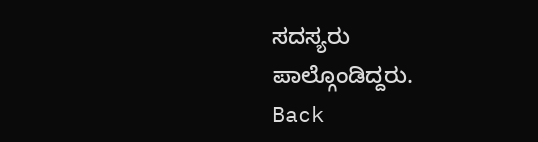ಸದಸ್ಯರು
ಪಾಲ್ಗೊಂಡಿದ್ದರು.
Back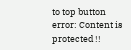to top button
error: Content is protected !!